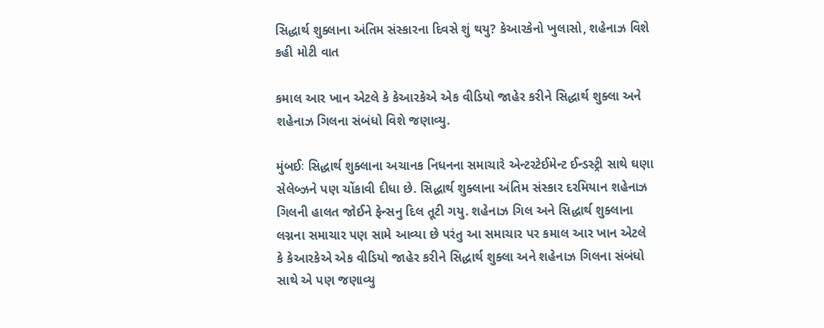સિદ્ધાર્થ શુક્લાના અંતિમ સંસ્કારના દિવસે શું થયુ? કેઆરકેનો ખુલાસો, શહેનાઝ વિશે કહી મોટી વાત

કમાલ આર ખાન એટલે કે કેઆરકેએ એક વીડિયો જાહેર કરીને સિદ્ધાર્થ શુક્લા અને શહેનાઝ ગિલના સંબંધો વિશે જણાવ્યુ.

મુંબઈઃ સિદ્ધાર્થ શુક્લાના અચાનક નિધનના સમાચારે એન્ટરટેઈમેન્ટ ઈન્ડસ્ટ્રી સાથે ઘણા સેલેબ્ઝને પણ ચોંકાવી દીધા છે. સિદ્ધાર્થ શુક્લાના અંતિમ સંસ્કાર દરમિયાન શહેનાઝ ગિલની હાલત જોઈને ફેન્સનુ દિલ તૂટી ગયુ. શહેનાઝ ગિલ અને સિદ્ધાર્થ શુક્લાના લગ્નના સમાચાર પણ સામે આવ્યા છે પરંતુ આ સમાચાર પર કમાલ આર ખાન એટલે કે કેઆરકેએ એક વીડિયો જાહેર કરીને સિદ્ધાર્થ શુક્લા અને શહેનાઝ ગિલના સંબંધો સાથે એ પણ જણાવ્યુ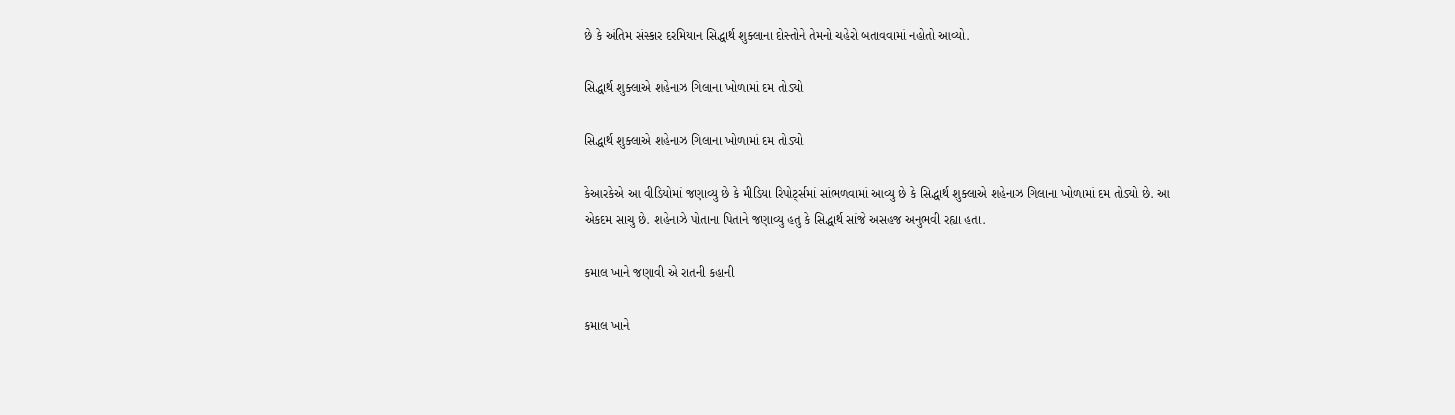છે કે અંતિમ સંસ્કાર દરમિયાન સિદ્ધાર્થ શુક્લાના દોસ્તોને તેમનો ચહેરો બતાવવામાં નહોતો આવ્યો.

સિદ્ધાર્થ શુક્લાએ શહેનાઝ ગિલાના ખોળામાં દમ તોડ્યો

સિદ્ધાર્થ શુક્લાએ શહેનાઝ ગિલાના ખોળામાં દમ તોડ્યો

કેઆરકેએ આ વીડિયોમાં જણાવ્યુ છે કે મીડિયા રિપોર્ટ્સમાં સાંભળવામાં આવ્યુ છે કે સિદ્ધાર્થ શુક્લાએ શહેનાઝ ગિલાના ખોળામાં દમ તોડ્યો છે. આ એકદમ સાચુ છે. શહેનાઝે પોતાના પિતાને જણાવ્યુ હતુ કે સિદ્ધાર્થ સાંજે અસહજ અનુભવી રહ્યા હતા.

કમાલ ખાને જણાવી એ રાતની કહાની

કમાલ ખાને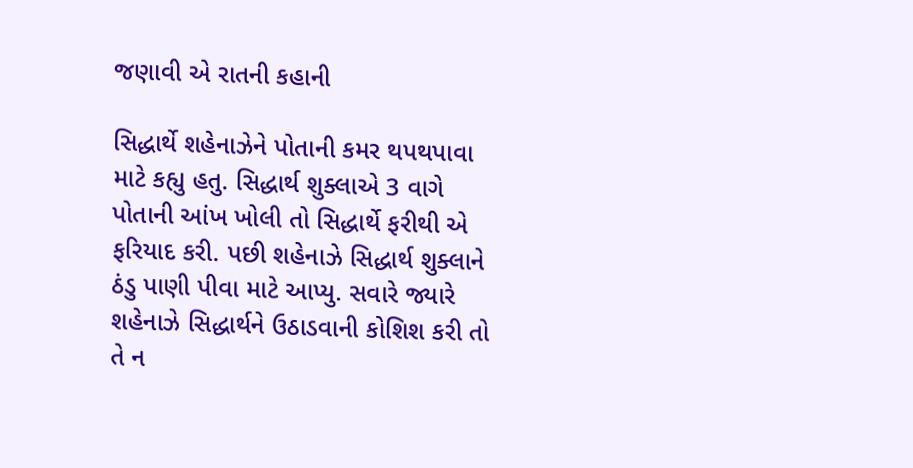જણાવી એ રાતની કહાની

સિદ્ધાર્થે શહેનાઝેને પોતાની કમર થપથપાવા માટે કહ્યુ હતુ. સિદ્ધાર્થ શુક્લાએ 3 વાગે પોતાની આંખ ખોલી તો સિદ્ધાર્થે ફરીથી એ ફરિયાદ કરી. પછી શહેનાઝે સિદ્ધાર્થ શુક્લાને ઠંડુ પાણી પીવા માટે આપ્યુ. સવારે જ્યારે શહેનાઝે સિદ્ધાર્થને ઉઠાડવાની કોશિશ કરી તો તે ન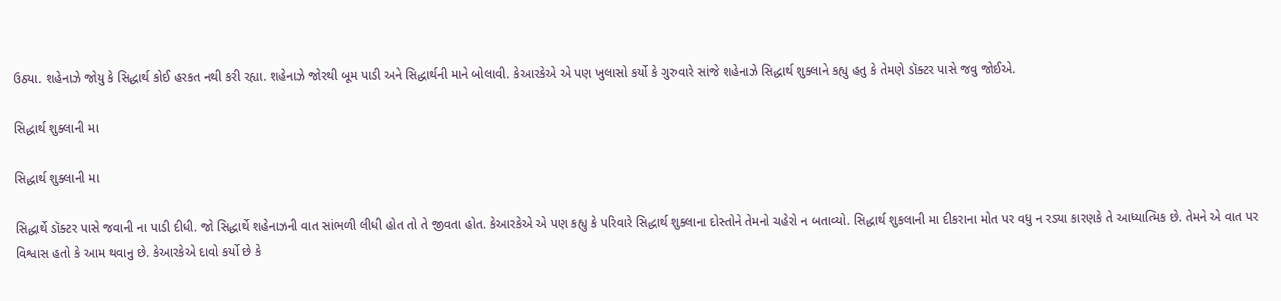ઉઠ્યા. શહેનાઝે જોયુ કે સિદ્ધાર્થ કોઈ હરકત નથી કરી રહ્યા. શહેનાઝે જોરથી બૂમ પાડી અને સિદ્ધાર્થની માને બોલાવી. કેઆરકેએ એ પણ ખુલાસો કર્યો કે ગુરુવારે સાંજે શહેનાઝે સિદ્ધાર્થ શુક્લાને કહ્યુ હતુ કે તેમણે ડૉક્ટર પાસે જવુ જોઈએ.

સિદ્ધાર્થ શુક્લાની મા

સિદ્ધાર્થ શુક્લાની મા

સિદ્ધાર્થે ડૉક્ટર પાસે જવાની ના પાડી દીધી. જો સિદ્ધાર્થે શહેનાઝની વાત સાંભળી લીધી હોત તો તે જીવતા હોત. કેઆરકેએ એ પણ કહ્યુ કે પરિવારે સિદ્ધાર્થ શુક્લાના દોસ્તોને તેમનો ચહેરો ન બતાવ્યો. સિદ્ધાર્થ શુકલાની મા દીકરાના મોત પર વધુ ન રડ્યા કારણકે તે આધ્યાત્મિક છે. તેમને એ વાત પર વિશ્વાસ હતો કે આમ થવાનુ છે. કેઆરકેએ દાવો કર્યો છે કે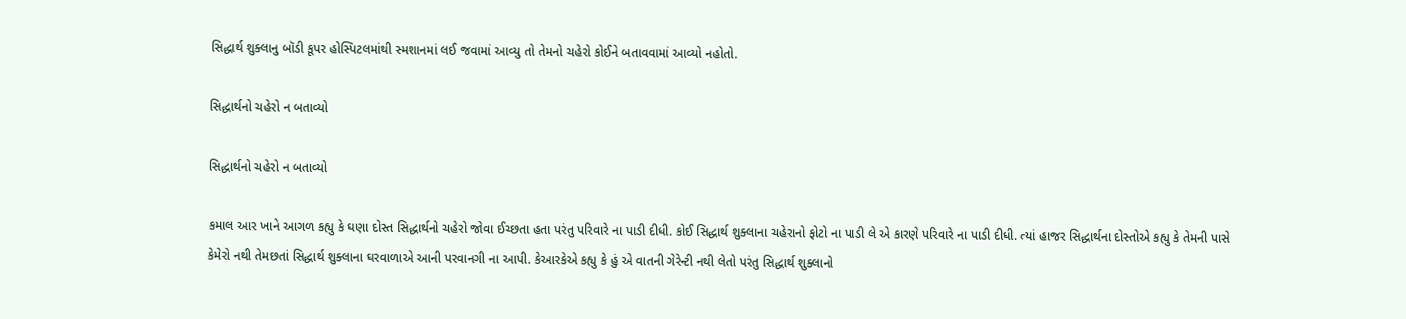સિદ્ધાર્થ શુક્લાનુ બૉડી કૂપર હોસ્પિટલમાંથી સ્મશાનમાં લઈ જવામાં આવ્યુ તો તેમનો ચહેરો કોઈને બતાવવામાં આવ્યો નહોતો.

સિદ્ધાર્થનો ચહેરો ન બતાવ્યો

સિદ્ધાર્થનો ચહેરો ન બતાવ્યો

કમાલ આર ખાને આગળ કહ્યુ કે ઘણા દોસ્ત સિદ્ધાર્થનો ચહેરો જોવા ઈચ્છતા હતા પરંતુ પરિવારે ના પાડી દીધી. કોઈ સિદ્ધાર્થ શુક્લાના ચહેરાનો ફોટો ના પાડી લે એ કારણે પરિવારે ના પાડી દીધી. ત્યાં હાજર સિદ્ધાર્થના દોસ્તોએ કહ્યુ કે તેમની પાસે કેમેરો નથી તેમછતાં સિદ્ધાર્થ શુક્લાના ઘરવાળાએ આની પરવાનગી ના આપી. કેઆરકેએ કહ્યુ કે હું એ વાતની ગેરેન્ટી નથી લેતો પરંતુ સિદ્ધાર્થ શુક્લાનો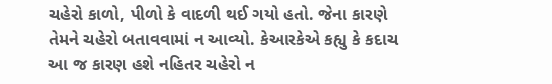ચહેરો કાળો, પીળો કે વાદળી થઈ ગયો હતો. જેના કારણે તેમને ચહેરો બતાવવામાં ન આવ્યો. કેઆરકેએ કહ્યુ કે કદાચ આ જ કારણ હશે નહિતર ચહેરો ન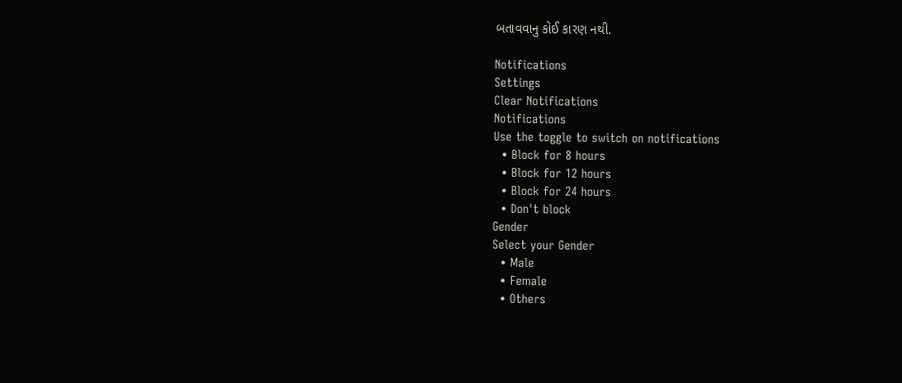બતાવવાનુ કોઈ કારણ નથી.

Notifications
Settings
Clear Notifications
Notifications
Use the toggle to switch on notifications
  • Block for 8 hours
  • Block for 12 hours
  • Block for 24 hours
  • Don't block
Gender
Select your Gender
  • Male
  • Female
  • Others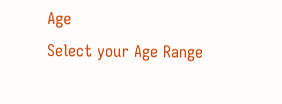Age
Select your Age Range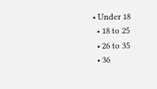• Under 18
  • 18 to 25
  • 26 to 35
  • 36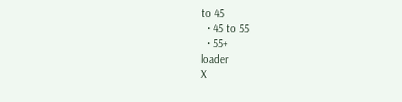to 45
  • 45 to 55
  • 55+
loader
X